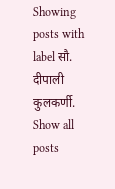Showing posts with label सौ. दीपाली कुलकर्णी. Show all posts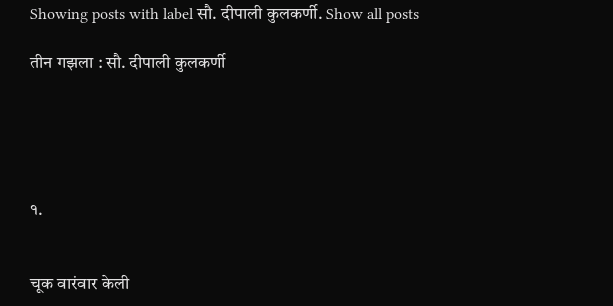Showing posts with label सौ. दीपाली कुलकर्णी. Show all posts

तीन गझला : सौ. दीपाली कुलकर्णी





१.


चूक वारंवार केली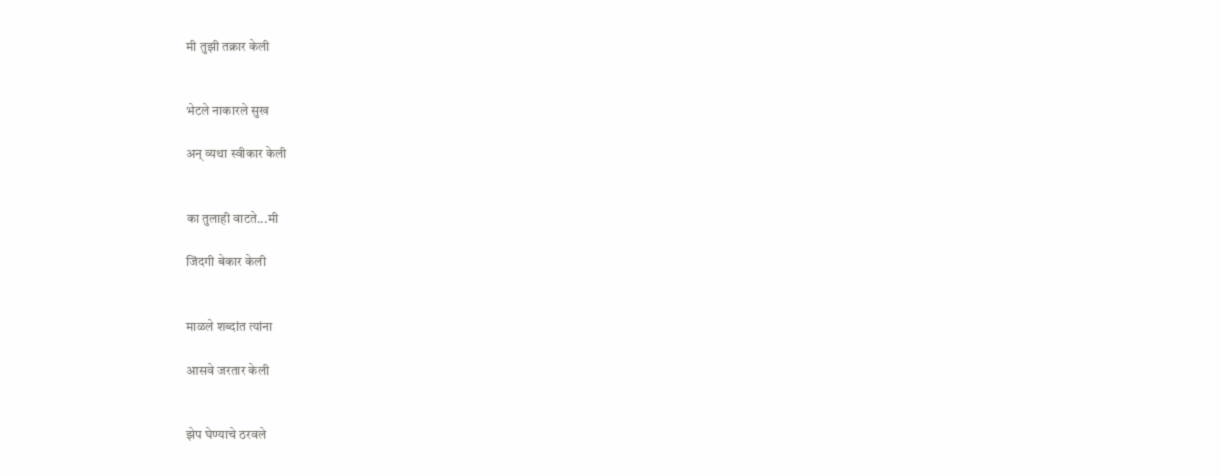मी तुझी तक्रार केली


भेटले नाकारले सुख

अन् व्यथा स्वीकार केली


का तुलाही वाटते...मी

जिंदगी बेकार केली


माळले शब्दांत त्यांना

आसवे जरतार केली


झेप घेण्याचे ठरवले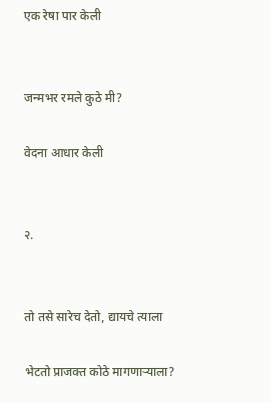एक रेषा पार केली


जन्मभर रमले कुठे मी?

वेदना आधार केली


२.


तो तसे सारेच देतो, द्यायचे त्याला

भेटतो प्राजक्त कोठे मागणाऱ्याला?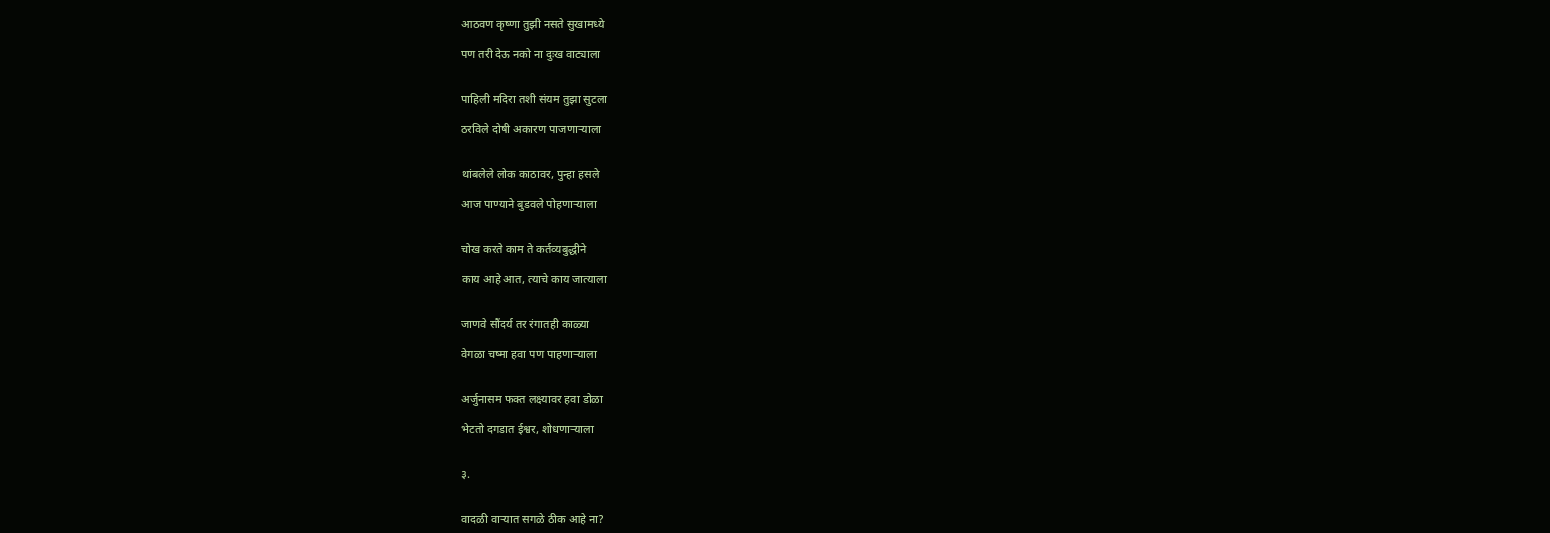आठवण कृष्णा तुझी नसते सुखामध्ये

पण तरी देऊ नको ना दुःख वाट्याला


पाहिली मदिरा तशी संयम तुझा सुटला

ठरविले दोषी अकारण पाजणाऱ्याला


थांबलेले लोक काठावर, पुन्हा हसले

आज पाण्याने बुडवले पोहणाऱ्याला


चोख करते काम ते कर्तव्यबुद्धीने

काय आहे आत, त्याचे काय जात्याला


जाणवे सौंदर्य तर रंगातही काळ्या

वेगळा चष्मा हवा पण पाहणाऱ्याला


अर्जुनासम फक्त लक्ष्यावर हवा डोळा

भेटतो दगडात ईश्वर, शोधणाऱ्याला


३.


वादळी वाऱ्यात सगळे ठीक आहे ना?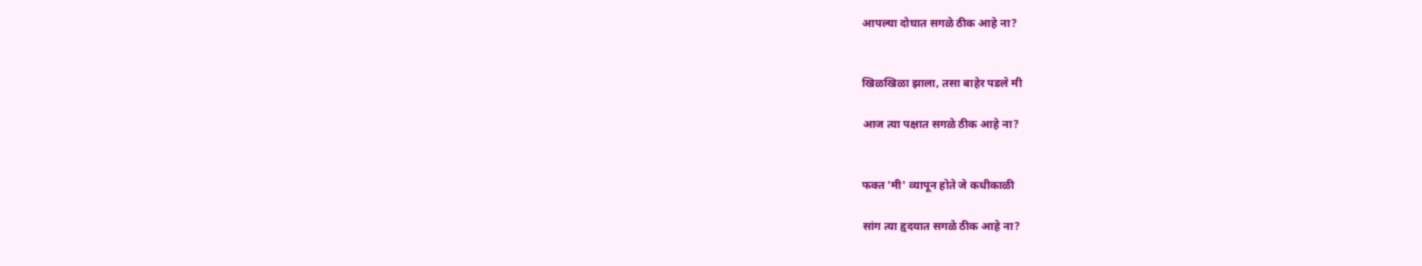आपल्या दोघात सगळे ठीक आहे ना?


खिळखिळा झाला, तसा बाहेर पडले मी

आज त्या पक्षात सगळे ठीक आहे ना?


फक्त 'मी' व्यापून होते जे कधीकाळी

सांग त्या हृदयात सगळे ठीक आहे ना?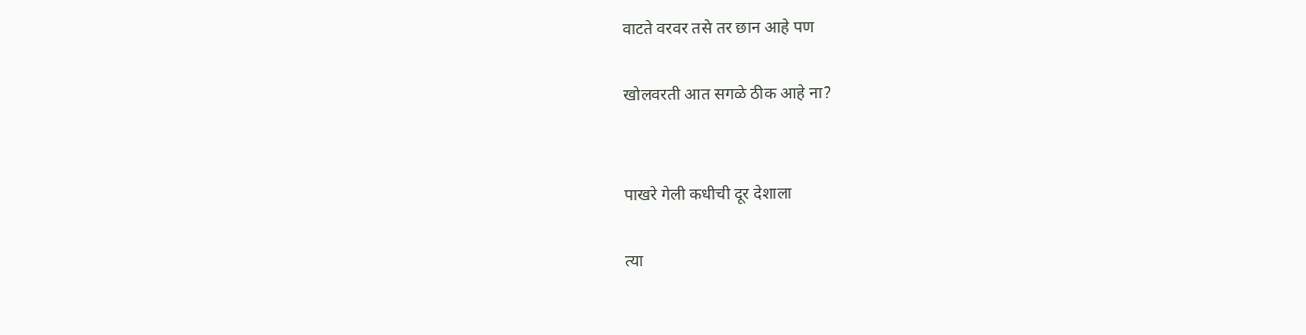वाटते वरवर तसे तर छान आहे पण

खोलवरती आत सगळे ठीक आहे ना?


पाखरे गेली कधीची दूर देशाला

त्या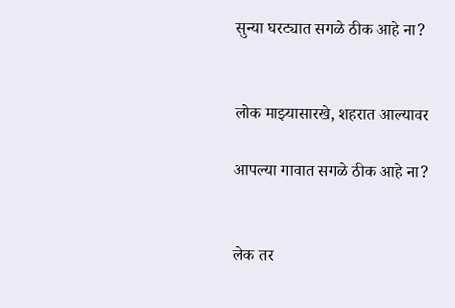सुन्या घरट्यात सगळे ठीक आहे ना?


लोक माझ्यासारखे, शहरात आल्यावर

आपल्या गावात सगळे ठीक आहे ना?


लेक तर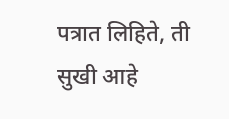पत्रात लिहिते, ती सुखी आहे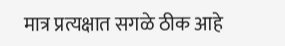मात्र प्रत्यक्षात सगळे ठीक आहे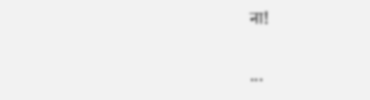ना!

...